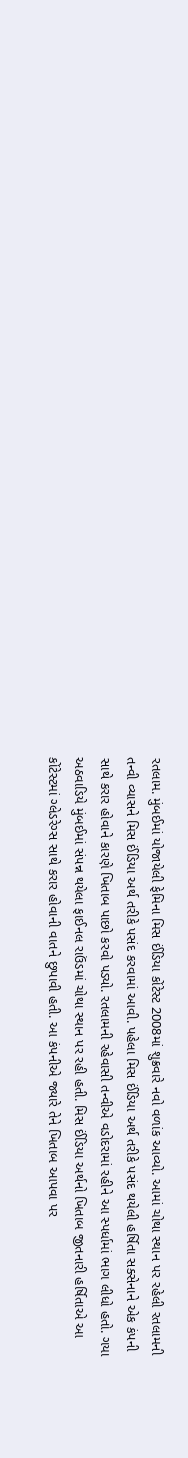રતલામ. મુંબઈમાં યોજાયેલી ફેમિના મિસ ઈંડિયા કોંટેસ્ટ 2008માં શુક્રવારે નવો વળાંક આવ્યો. આમાં ચોથા સ્થાન પર રહેલી રતલામની તન્વી વ્યાસને મિસ ઈંડિયા અર્થ તરીકે પસંદ કરવામાં આવી. પહેલા મિસ ઈંડિયા અર્થ તરીકે પસંદ થયેલી હર્ષિતા સક્સેનાને એક કંપની સાથે કરાર હોવાને કારણે ખિતાબ પાછો કરવો પડ્યો. રતલામની રહેવાસી તન્વીએ વડોદરામાં રહીને આ સ્પર્ધામાં ભાગ લીધો હતો. ગયા અઠવાડિયે મુંબઈમાં સંપન્ન થયેલા ફાઈનલ રાઉંડમાં ચોથા સ્થાન પર રહી હતી. મિસ ઈંડિયા અર્થનો ખિતાબ જીતનારી હર્ષિતાએ આ કોંટેસ્ટમાં ગ્લેડરેગ્સ સાથે કરાર હોવાની વાતને છુપાવી હતી. આ કંપનીએ જ્યારે તેને ખિતાબ આપવા પર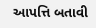આપત્તિ બતાવી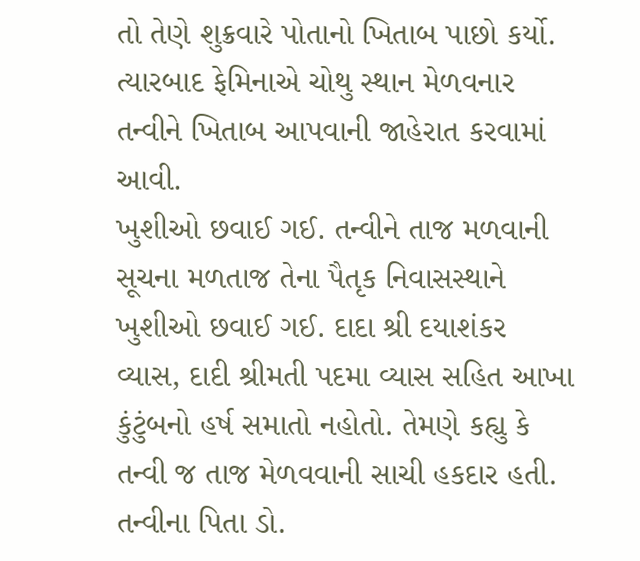તો તેણે શુક્રવારે પોતાનો ખિતાબ પાછો કર્યો. ત્યારબાદ ફેમિનાએ ચોથુ સ્થાન મેળવનાર તન્વીને ખિતાબ આપવાની જાહેરાત કરવામાં આવી.
ખુશીઓ છવાઈ ગઈ. તન્વીને તાજ મળવાની સૂચના મળતાજ તેના પૈતૃક નિવાસસ્થાને ખુશીઓ છવાઈ ગઈ. દાદા શ્રી દયાશંકર વ્યાસ, દાદી શ્રીમતી પદમા વ્યાસ સહિત આખા કુંટુંબનો હર્ષ સમાતો નહોતો. તેમણે કહ્યુ કે તન્વી જ તાજ મેળવવાની સાચી હકદાર હતી. તન્વીના પિતા ડો.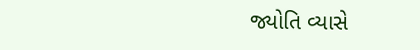જ્યોતિ વ્યાસે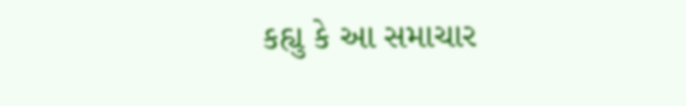કહ્યુ કે આ સમાચાર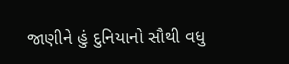જાણીને હું દુનિયાનો સૌથી વધુ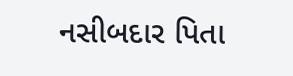નસીબદાર પિતા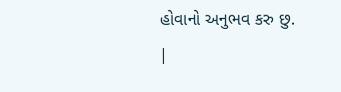હોવાનો અનુભવ કરુ છુ.
|